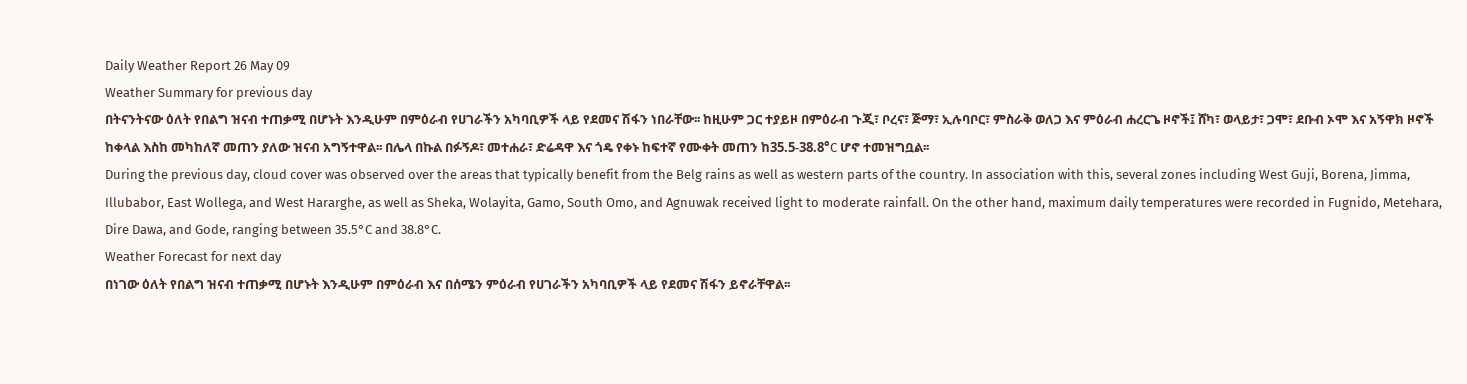Daily Weather Report 26 May 09
Weather Summary for previous day
በትናንትናው ዕለት የበልግ ዝናብ ተጠቃሚ በሆኑት እንዲሁም በምዕራብ የሀገራችን አካባቢዎች ላይ የደመና ሽፋን ነበራቸው፡፡ ከዚሁም ጋር ተያይዞ በምዕራብ ጉጂ፣ ቦረና፣ ጅማ፣ ኢሉባቦር፣ ምስራቅ ወለጋ እና ምዕራብ ሐረርጌ ዞኖች፤ ሸካ፣ ወላይታ፣ ጋሞ፣ ደቡብ ኦሞ እና አኝዋክ ዞኖች ከቀላል እስከ መካከለኛ መጠን ያለው ዝናብ አግኝተዋል፡፡ በሌላ በኩል በፉኝዶ፣ መተሐራ፣ ድሬዳዋ እና ጎዴ የቀኑ ከፍተኛ የሙቀት መጠን ከ35.5-38.8°C ሆኖ ተመዝግቧል፡፡
During the previous day, cloud cover was observed over the areas that typically benefit from the Belg rains as well as western parts of the country. In association with this, several zones including West Guji, Borena, Jimma, Illubabor, East Wollega, and West Hararghe, as well as Sheka, Wolayita, Gamo, South Omo, and Agnuwak received light to moderate rainfall. On the other hand, maximum daily temperatures were recorded in Fugnido, Metehara, Dire Dawa, and Gode, ranging between 35.5°C and 38.8°C.
Weather Forecast for next day
በነገው ዕለት የበልግ ዝናብ ተጠቃሚ በሆኑት እንዲሁም በምዕራብ እና በሰሜን ምዕራብ የሀገራችን አካባቢዎች ላይ የደመና ሽፋን ይኖራቸዋል፡፡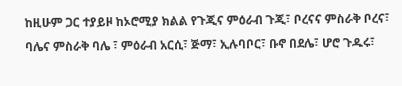ከዚሁም ጋር ተያይዞ ከኦሮሚያ ክልል የጉጂና ምዕራብ ጉጂ፣ ቦረናና ምስራቅ ቦረና፣ ባሌና ምስራቅ ባሌ ፣ ምዕራብ አርሲ፣ ጅማ፣ ኢሉባቦር፣ ቡኖ በደሌ፣ ሆሮ ጉዱሩ፣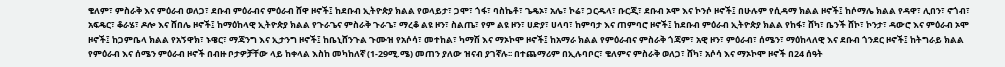ቄለም፣ ምስራቅ እና ምዕራብ ወለጋ፣ ደቡብ ምዕራብና ምዕራብ ሸዋ ዞኖች፤ ከደቡብ ኢትዮጵያ ክልል የወላይታ፣ ጋሞ፣ ጎፋ፣ ባስኬቶ፣ ጌዴኦ፣ አሌ፣ ኮሬ፣ ጋርዱላ፣ ቡርጂ፣ ደቡብ ኦሞ እና ኮንሶ ዞኖች፤ በሁሉም የሲዳማ ክልል ዞኖች፤ ከሶማሌ ክልል የዳዋ፣ ሊበን፣ ኖጎብ፣ አፍዴር፣ ቆራሄ፣ ዶሎ እና ሸበሌ ዞኖች፤ ከማዕከላዊ ኢትዮጵያ ክልል የጉራጌና ምስራቅ ጉራጌ፣ ማረቆ ልዩ ዞን፣ ስልጤ፣ የም ልዩ ዞን፣ ሀድያ፣ ሀላባ፣ ከምባታ እና ጠምባሮ ዞኖች፤ ከደቡብ ምዕራብ ኢትዮጵያ ክልል የከፋ፣ ሸካ፣ ቤንች ሸኮ፣ ኮንታ፣ ዳውሮ እና ምዕራብ ኦሞ ዞኖች፤ ከጋምቤላ ክልል የአኝዋክ፣ ኑዌር፣ ማጃንግ እና ኢታንግ ዞኖች፤ ከቤኒሸንጉል ጉሙዝ የአሶሳ፣ መተከል፣ ካማሽ እና ማኦኮሞ ዞኖች፤ ከአማራ ክልል የምዕራብና ምስራቅ ጎጃም፣ አዊ ዞን፣ ምዕራብ፣ ሰሜን፣ ማዕከላለዊ እና ደቡብ ጎንደር ዞኖች፤ ከትግራይ ክልል የምዕራብ እና ሰሜን ምዕራብ ዞኖች በብዙ ቦታዎቻቸው ላይ ከቀላል እስከ መካከለኛ (1-29ሚ.ሜ) መጠን ያለው ዝናብ ያገኛሉ፡፡ በተጨማሪም በኢሉባቦር፣ ቄለምና ምስራቅ ወለጋ፣ ሸካ፣ አሶሳ እና ማኦኮሞ ዞኖች በ24 ሰዓት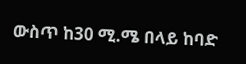ውስጥ ከ30 ሚ.ሜ በላይ ከባድ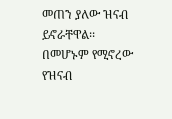መጠን ያለው ዝናብ ይኖራቸዋል፡፡ በመሆኑም የሚኖረው የዝናብ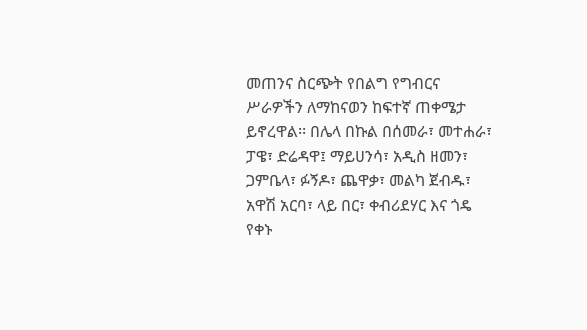መጠንና ስርጭት የበልግ የግብርና ሥራዎችን ለማከናወን ከፍተኛ ጠቀሜታ ይኖረዋል፡፡ በሌላ በኩል በሰመራ፣ መተሐራ፣ ፓዌ፣ ድሬዳዋ፤ ማይሀንሳ፣ አዲስ ዘመን፣ ጋምቤላ፣ ፉኝዶ፣ ጨዋቃ፣ መልካ ጀብዱ፣ አዋሽ አርባ፣ ላይ በር፣ ቀብሪደሃር እና ጎዴ የቀኑ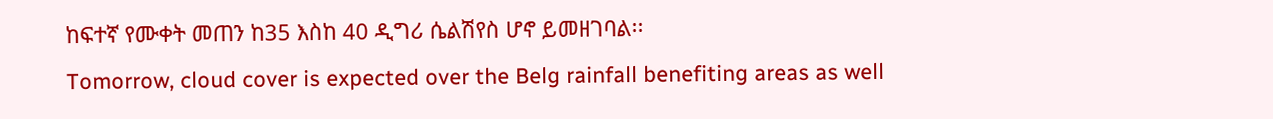ከፍተኛ የሙቀት መጠን ከ35 እስከ 40 ዲግሪ ሴልሽየስ ሆኖ ይመዘገባል፡፡
Tomorrow, cloud cover is expected over the Belg rainfall benefiting areas as well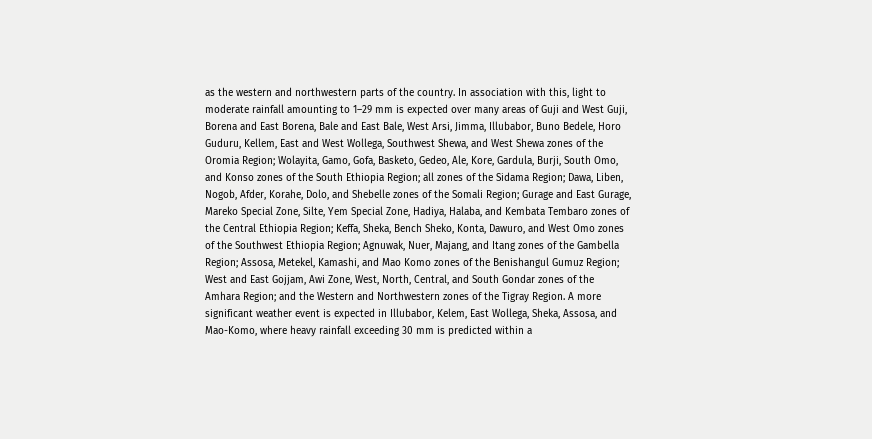as the western and northwestern parts of the country. In association with this, light to moderate rainfall amounting to 1–29 mm is expected over many areas of Guji and West Guji, Borena and East Borena, Bale and East Bale, West Arsi, Jimma, Illubabor, Buno Bedele, Horo Guduru, Kellem, East and West Wollega, Southwest Shewa, and West Shewa zones of the Oromia Region; Wolayita, Gamo, Gofa, Basketo, Gedeo, Ale, Kore, Gardula, Burji, South Omo, and Konso zones of the South Ethiopia Region; all zones of the Sidama Region; Dawa, Liben, Nogob, Afder, Korahe, Dolo, and Shebelle zones of the Somali Region; Gurage and East Gurage, Mareko Special Zone, Silte, Yem Special Zone, Hadiya, Halaba, and Kembata Tembaro zones of the Central Ethiopia Region; Keffa, Sheka, Bench Sheko, Konta, Dawuro, and West Omo zones of the Southwest Ethiopia Region; Agnuwak, Nuer, Majang, and Itang zones of the Gambella Region; Assosa, Metekel, Kamashi, and Mao Komo zones of the Benishangul Gumuz Region; West and East Gojjam, Awi Zone, West, North, Central, and South Gondar zones of the Amhara Region; and the Western and Northwestern zones of the Tigray Region. A more significant weather event is expected in Illubabor, Kelem, East Wollega, Sheka, Assosa, and Mao-Komo, where heavy rainfall exceeding 30 mm is predicted within a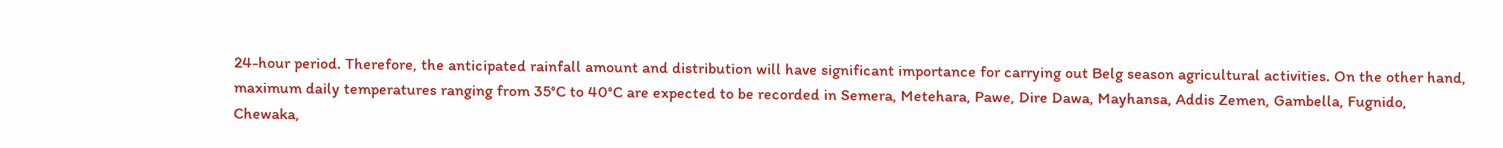24-hour period. Therefore, the anticipated rainfall amount and distribution will have significant importance for carrying out Belg season agricultural activities. On the other hand, maximum daily temperatures ranging from 35°C to 40°C are expected to be recorded in Semera, Metehara, Pawe, Dire Dawa, Mayhansa, Addis Zemen, Gambella, Fugnido, Chewaka,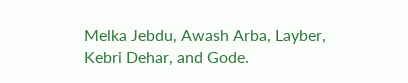Melka Jebdu, Awash Arba, Layber, Kebri Dehar, and Gode.